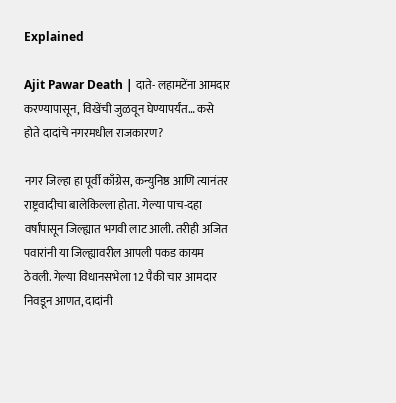Explained

Ajit Pawar Death | दाते- लहामटेंना आमदार करण्यापासून, विखेंची जुळवून घेण्यापर्यंत… कसे होते दादांचे नगरमधील राजकारण?

नगर जिल्हा हा पूर्वी काँग्रेस, कन्युनिष्ठ आणि त्यानंतर राष्ट्रवादीचा बालेकिल्ला होता. गेल्या पाच-दहा वर्षांपासून जिल्ह्यात भगवी लाट आली. तरीही अजित पवारांनी या जिल्ह्यावरील आपली पकड कायम ठेवली. गेल्या विधानसभेला 12 पैकी चार आमदार निवडून आणत, दादांनी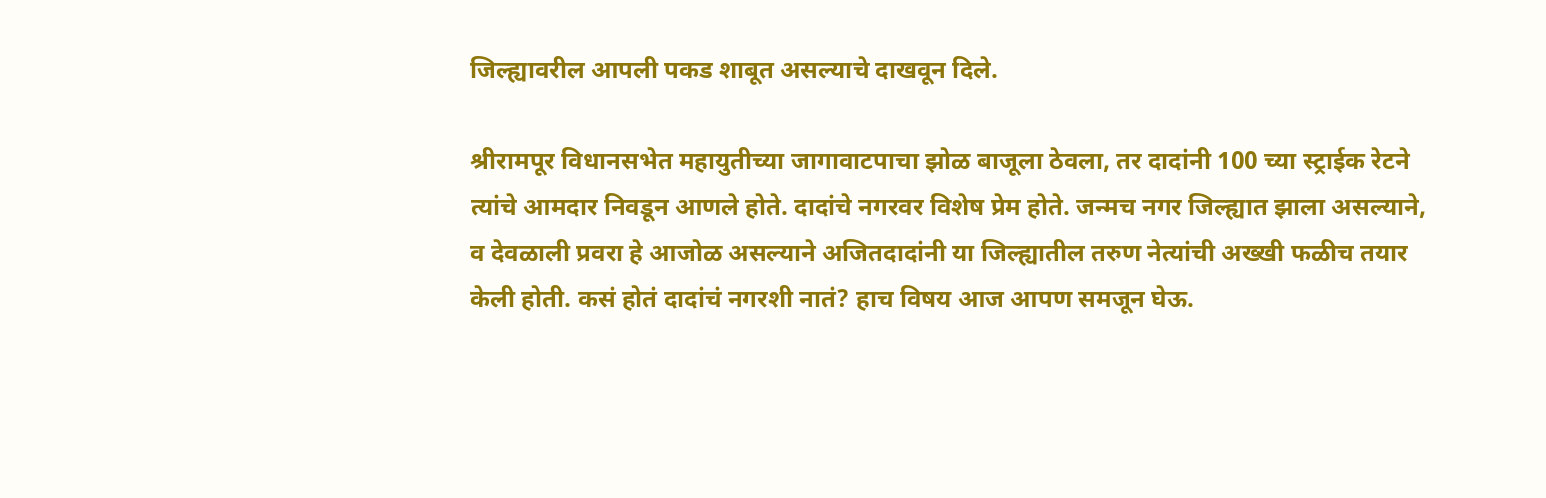जिल्ह्यावरील आपली पकड शाबूत असल्याचे दाखवून दिले.

श्रीरामपूर विधानसभेत महायुतीच्या जागावाटपाचा झोळ बाजूला ठेवला, तर दादांनी 100 च्या स्ट्राईक रेटने त्यांचे आमदार निवडून आणले होते. दादांचे नगरवर विशेष प्रेम होते. जन्मच नगर जिल्ह्यात झाला असल्याने, व देवळाली प्रवरा हे आजोळ असल्याने अजितदादांनी या जिल्ह्यातील तरुण नेत्यांची अख्खी फळीच तयार केली होती. कसं होतं दादांचं नगरशी नातं? हाच विषय आज आपण समजून घेऊ.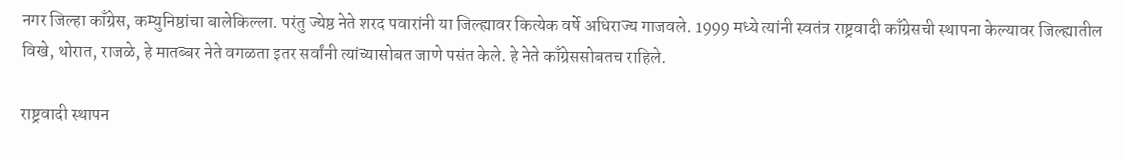नगर जिल्हा काँग्रेस, कम्युनिष्ठांचा बालेकिल्ला. परंतु ज्येष्ठ नेते शरद पवारांनी या जिल्ह्यावर कित्येक वर्षे अधिराज्य गाजवले. 1999 मध्ये त्यांनी स्वतंत्र राष्ट्रवादी काँग्रेसची स्थापना केल्यावर जिल्ह्यातील विखे, थोरात, राजळे, हे मातब्बर नेते वगळता इतर सर्वांनी त्यांच्यासोबत जाणे पसंत केले. हे नेते काँग्रेससोबतच राहिले.

राष्ट्रवादी स्थापन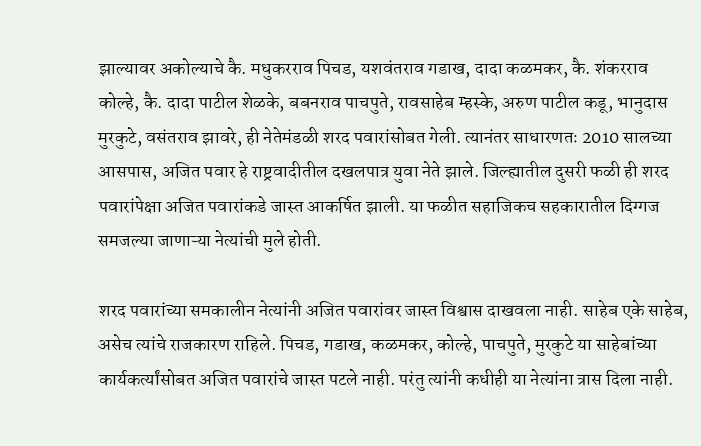झाल्यावर अकोल्याचे कै. मधुकरराव पिचड, यशवंतराव गडाख, दादा कळमकर, कै. शंकरराव कोल्हे, कै. दादा पाटील शेळके, बबनराव पाचपुते, रावसाहेब म्हस्के, अरुण पाटील कडू, भानुदास मुरकुटे, वसंतराव झावरे, ही नेतेमंडळी शरद पवारांसोबत गेली. त्यानंतर साधारणतः 2010 सालच्या आसपास, अजित पवार हे राष्ट्रवादीतील दखलपात्र युवा नेते झाले. जिल्ह्यातील दुसरी फळी ही शरद पवारांपेक्षा अजित पवारांकडे जास्त आकर्षित झाली. या फळीत सहाजिकच सहकारातील दिग्गज समजल्या जाणाऱ्या नेत्यांची मुले होती.

शरद पवारांच्या समकालीन नेत्यांनी अजित पवारांवर जास्त विश्वास दाखवला नाही. साहेब एके साहेब, असेच त्यांचे राजकारण राहिले. पिचड, गडाख, कळमकर, कोल्हे, पाचपुते, मुरकुटे या साहेबांच्या कार्यकर्त्यांसोबत अजित पवारांचे जास्त पटले नाही. परंतु त्यांनी कधीही या नेत्यांना त्रास दिला नाही.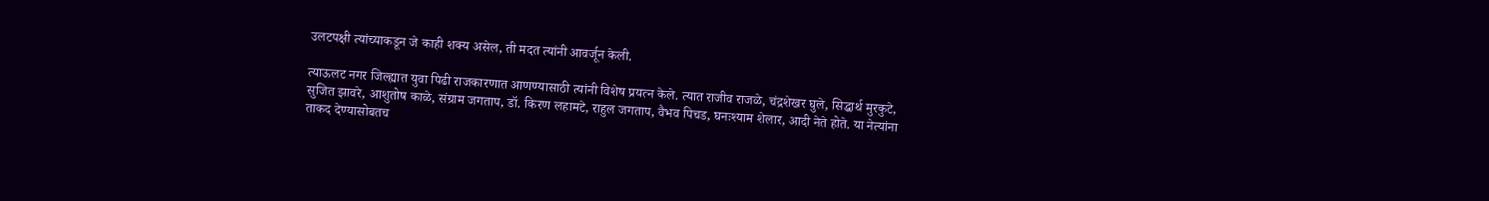उलटपक्षी त्यांच्याकडून जे काही शक्य असेल, ती मदत त्यांनी आवर्जून केली.

त्याऊलट नगर जिल्ह्यात युवा पिढी राजकारणात आणण्यासाठी त्यांनी विशेष प्रयत्न केले. त्यात राजीव राजळे, चंद्रशेखर घुले, सिद्धार्थ मुरकुटे, सुजित झावरे, आशुतोष काळे, संग्राम जगताप, डॉ. किरण लहामटे, राहुल जगताप, वैभव पिचड, घनःश्याम शेलार, आदी नेते होते. या नेत्यांना ताकद देण्यासोबतच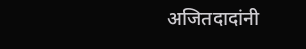अजितदादांनी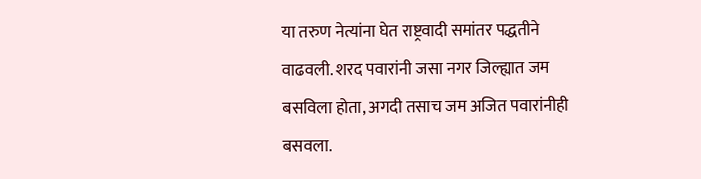या तरुण नेत्यांना घेत राष्ट्रवादी समांतर पद्धतीने वाढवली. शरद पवारांनी जसा नगर जिल्ह्यात जम बसविला होता, अगदी तसाच जम अजित पवारांनीही बसवला.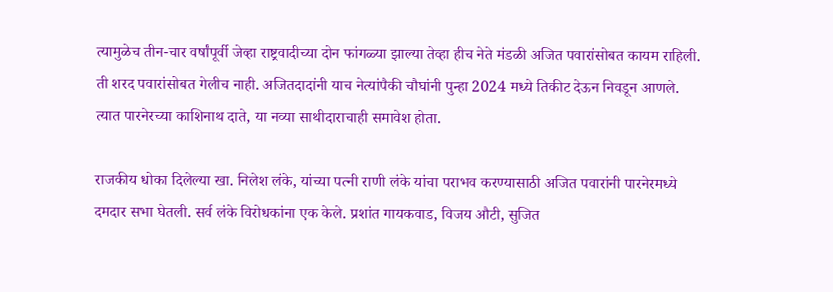त्यामुळेच तीन-चार वर्षांपूर्वी जेव्हा राष्ट्रवादीच्या दोन फांगळ्या झाल्या तेव्हा हीच नेते मंडळी अजित पवारांसोबत कायम राहिली. ती शरद पवारांसोबत गेलीच नाही. अजितदादांनी याच नेत्यांपैकी चौघांनी पुन्हा 2024 मध्ये तिकीट देऊन निवडून आणले. त्यात पारनेरच्या काशिनाथ दाते, या नव्या साथीदाराचाही समावेश होता.

राजकीय धोका दिलेल्या खा. निलेश लंके, यांच्या पत्नी राणी लंके यांचा पराभव करण्यासाठी अजित पवारांनी पारनेरमध्ये दमदार सभा घेतली. सर्व लंके विरोधकांना एक केले. प्रशांत गायकवाड, विजय औटी, सुजित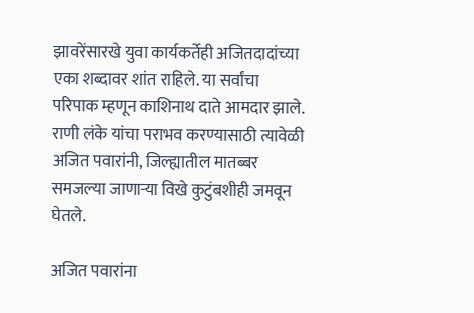झावरेंसारखे युवा कार्यकर्तेही अजितदादांच्या एका शब्दावर शांत राहिले. या सर्वांचा परिपाक म्हणून काशिनाथ दाते आमदार झाले. राणी लंके यांचा पराभव करण्यासाठी त्यावेळी अजित पवारांनी, जिल्ह्यातील मातब्बर समजल्या जाणाऱ्या विखे कुटुंबशीही जमवून घेतले.

अजित पवारांना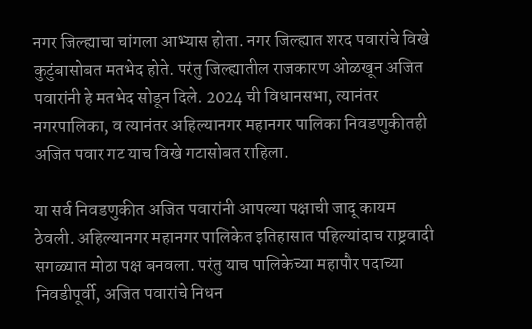नगर जिल्ह्याचा चांगला आभ्यास होता. नगर जिल्ह्यात शरद पवारांचे विखे कुटुंबासोबत मतभेद होते. परंतु जिल्ह्यातील राजकारण ओळखून अजित पवारांनी हे मतभेद सोडून दिले. 2024 ची विधानसभा, त्यानंतर नगरपालिका, व त्यानंतर अहिल्यानगर महानगर पालिका निवडणुकीतही अजित पवार गट याच विखे गटासोबत राहिला.

या सर्व निवडणुकीत अजित पवारांनी आपल्या पक्षाची जादू कायम ठेवली. अहिल्यानगर महानगर पालिकेत इतिहासात पहिल्यांदाच राष्ट्रवादी सगळ्यात मोठा पक्ष बनवला. परंतु याच पालिकेच्या महापौर पदाच्या निवडीपूर्वी, अजित पवारांचे निधन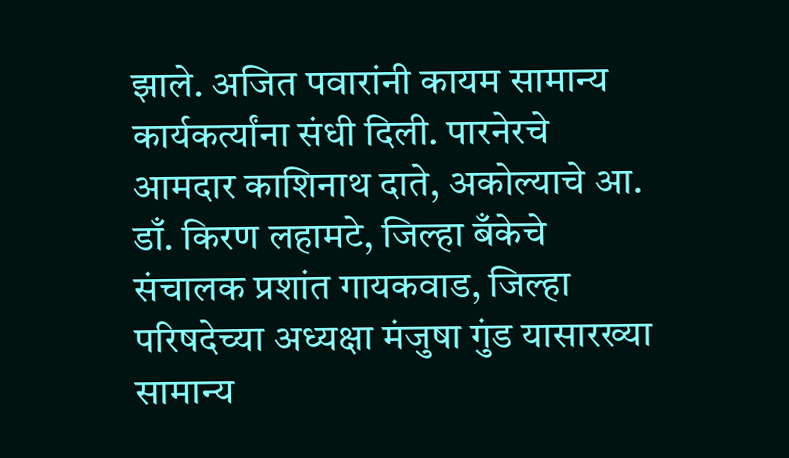झाले. अजित पवारांनी कायम सामान्य कार्यकर्त्यांना संधी दिली. पारनेरचे आमदार काशिनाथ दाते, अकोल्याचे आ. डाँ. किरण लहामटे, जिल्हा बँकेचे संचालक प्रशांत गायकवाड, जिल्हा परिषदेच्या अध्यक्षा मंजुषा गुंड यासारख्या सामान्य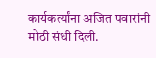कार्यकर्त्यांना अजित पवारांनी मोठी संधी दिली.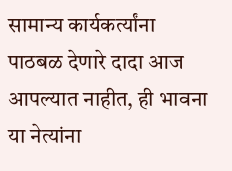सामान्य कार्यकर्त्यांना पाठबळ देणारे दादा आज आपल्यात नाहीत, ही भावना या नेत्यांना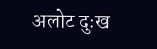अलोट दुःख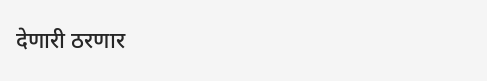देणारी ठरणार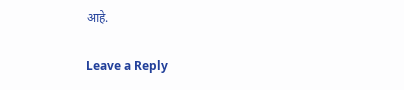आहे.

Leave a Reply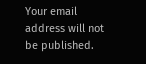Your email address will not be published.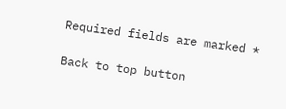Required fields are marked *

Back to top button